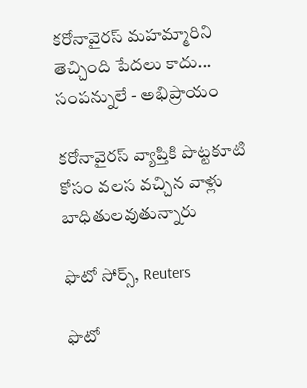కరోనావైరస్ మహమ్మారిని తెచ్చింది పేదలు కాదు... సంపన్నులే - అభిప్రాయం

కరోనావైరస్‌ వ్యాప్తికి పొట్టకూటి కోసం వలస వచ్చిన వాళ్లు బాధితులవుతున్నారు

ఫొటో సోర్స్, Reuters

ఫొటో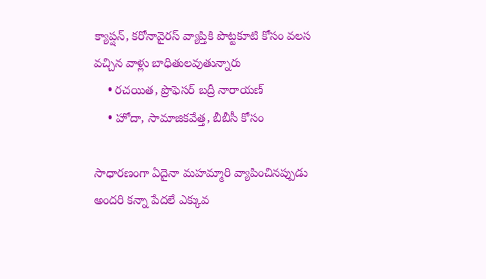క్యాప్షన్, కరోనావైరస్‌ వ్యాప్తికి పొట్టకూటి కోసం వలస వచ్చిన వాళ్లు బాధితులవుతున్నారు
    • రచయిత, ప్రొఫెసర్ బద్రీ నారాయణ్
    • హోదా, సామాజికవేత్త, బీబీసీ కోసం

సాధారణంగా ఏదైనా మహమ్మారి వ్యాపించినప్పుడు అందరి కన్నా పేదలే ఎక్కువ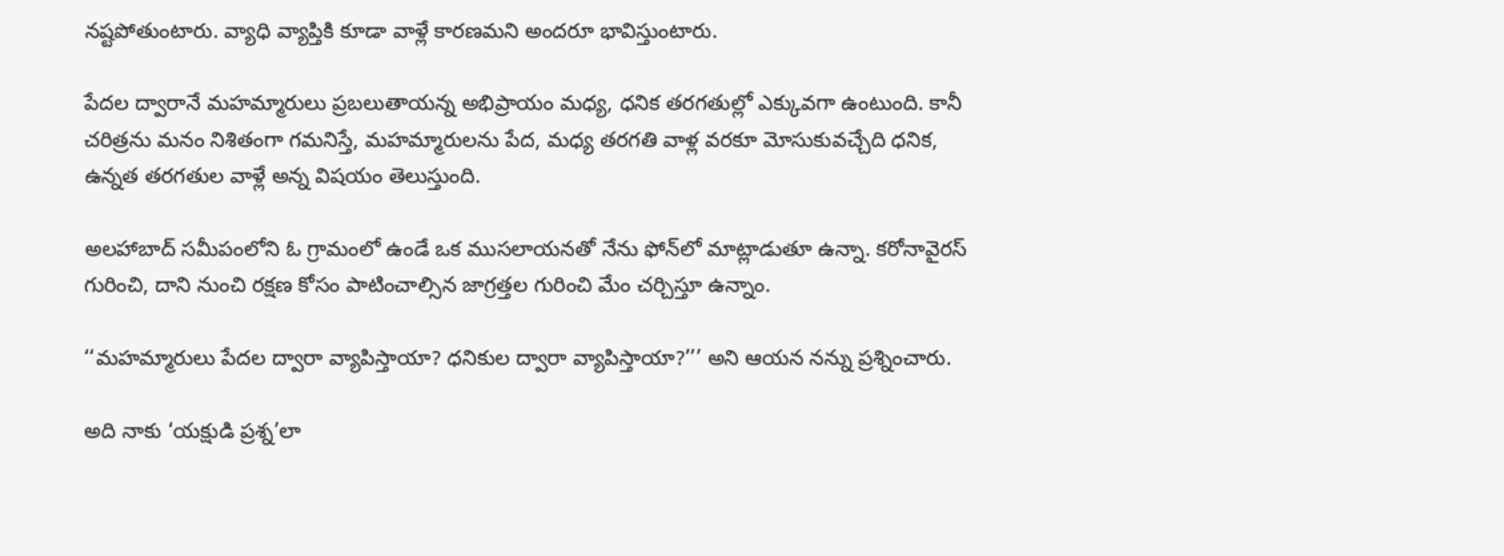నష్టపోతుంటారు. వ్యాధి వ్యాప్తికి కూడా వాళ్లే కారణమని అందరూ భావిస్తుంటారు.

పేదల ద్వారానే మహమ్మారులు ప్రబలుతాయన్న అభిప్రాయం మధ్య, ధనిక తరగతుల్లో ఎక్కువగా ఉంటుంది. కానీ చరిత్రను మనం నిశితంగా గమనిస్తే, మహమ్మారులను పేద, మధ్య తరగతి వాళ్ల వరకూ మోసుకువచ్చేది ధనిక, ఉన్నత తరగతుల వాళ్లే అన్న విషయం తెలుస్తుంది.

అలహాబాద్ సమీపంలోని ఓ గ్రామంలో ఉండే ఒక ముసలాయనతో నేను ఫోన్‌లో మాట్లాడుతూ ఉన్నా. కరోనావైరస్ గురించి, దాని నుంచి రక్షణ కోసం పాటించాల్సిన జాగ్రత్తల గురించి మేం చర్చిస్తూ ఉన్నాం.

‘‘మహమ్మారులు పేదల ద్వారా వ్యాపిస్తాయా? ధనికుల ద్వారా వ్యాపిస్తాయా?’’’ అని ఆయన నన్ను ప్రశ్నించారు.

అది నాకు ‘యక్షుడి ప్రశ్న’లా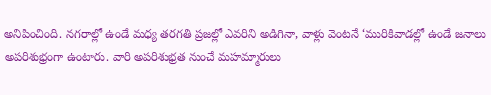అనిపించింది. నగరాల్లో ఉండే మధ్య తరగతి ప్రజల్లో ఎవరిని అడిగినా, వాళ్లు వెంటనే ‘మురికివాడల్లో ఉండే జనాలు అపరిశుభ్రంగా ఉంటారు. వారి అపరిశుభ్రత నుంచే మహమ్మారులు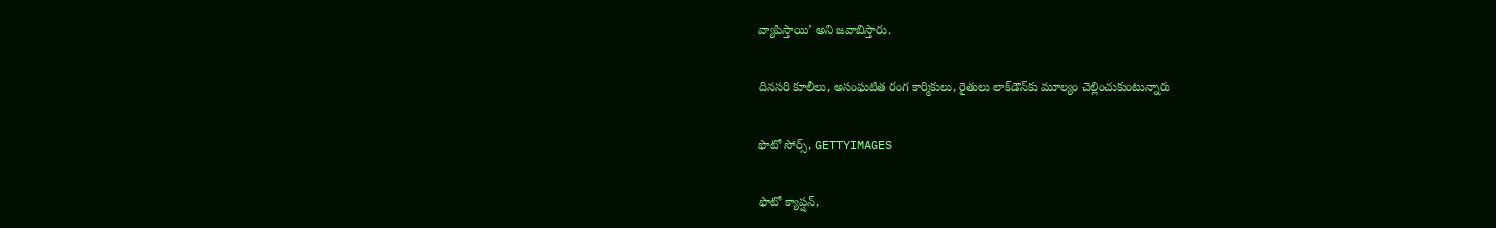వ్యాపిస్తాయి’ అని జవాబిస్తారు.

దినసరి కూలీలు, అసంఘటిత రంగ కార్మికులు, రైతులు లాక్‌డౌన్‌కు మూల్యం చెల్లించుకుంటున్నారు

ఫొటో సోర్స్, GETTYIMAGES

ఫొటో క్యాప్షన్,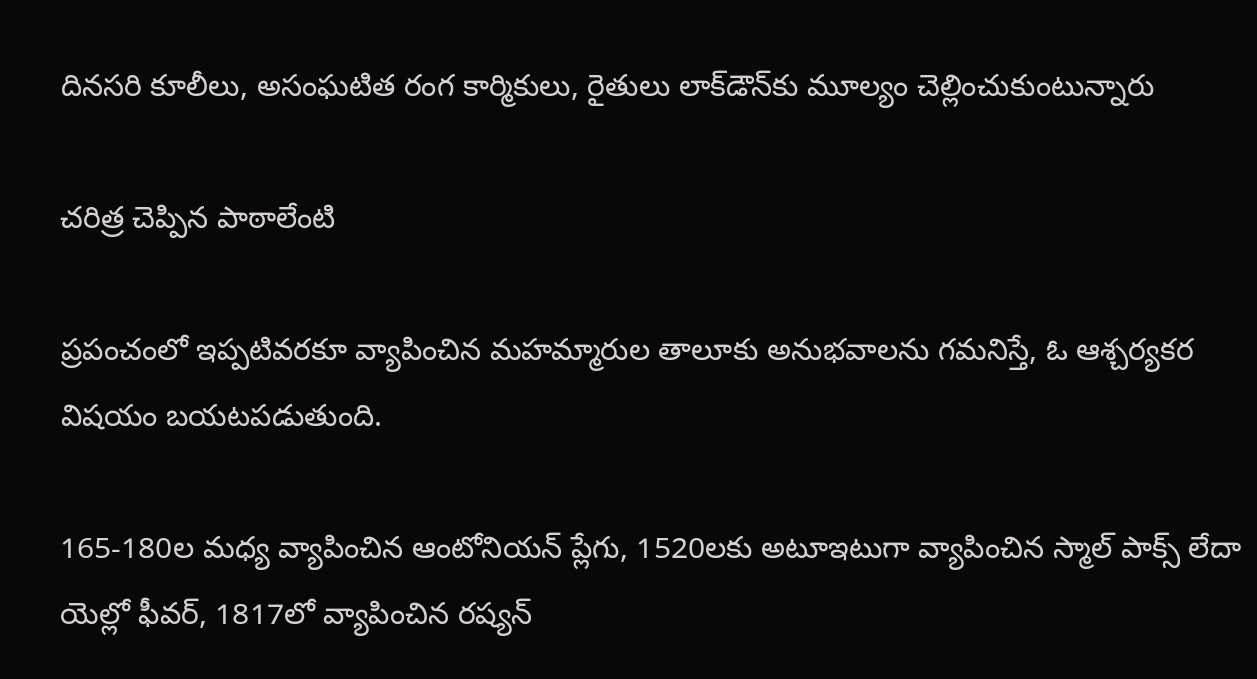దినసరి కూలీలు, అసంఘటిత రంగ కార్మికులు, రైతులు లాక్‌డౌన్‌కు మూల్యం చెల్లించుకుంటున్నారు

చరిత్ర చెప్పిన పాఠాలేంటి

ప్రపంచంలో ఇప్పటివరకూ వ్యాపించిన మహమ్మారుల తాలూకు అనుభవాలను గమనిస్తే, ఓ ఆశ్చర్యకర విషయం బయటపడుతుంది.

165-180ల మధ్య వ్యాపించిన ఆంటోనియన్ ప్లేగు, 1520లకు అటూఇటుగా వ్యాపించిన స్మాల్ పాక్స్ లేదా యెల్లో ఫీవర్, 1817లో వ్యాపించిన రష్యన్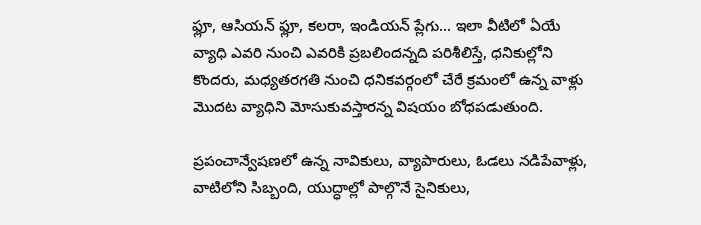ఫ్లూ, ఆసియన్ ఫ్లూ, కలరా, ఇండియన్ ప్లేగు... ఇలా వీటిలో ఏయే వ్యాధి ఎవరి నుంచి ఎవరికి ప్రబలిందన్నది పరిశీలిస్తే, ధనికుల్లోని కొందరు, మధ్యతరగతి నుంచి ధనికవర్గంలో చేరే క్రమంలో ఉన్న వాళ్లు మొదట వ్యాధిని మోసుకువస్తారన్న విషయం బోధపడుతుంది.

ప్రపంచాన్వేషణలో ఉన్న నావికులు, వ్యాపారులు, ఓడలు నడిపేవాళ్లు, వాటిలోని సిబ్బంది, యుద్ధాల్లో పాల్గొనే సైనికులు,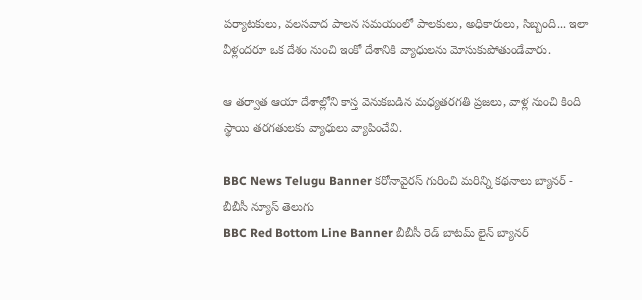పర్యాటకులు, వలసవాద పాలన సమయంలో పాలకులు, అధికారులు, సిబ్బంది... ఇలా వీళ్లందరూ ఒక దేశం నుంచి ఇంకో దేశానికి వ్యాధులను మోసుకుపోతుండేవారు.

ఆ తర్వాత ఆయా దేశాల్లోని కాస్త వెనుకబడిన మధ్యతరగతి ప్రజలు, వాళ్ల నుంచి కింది స్థాయి తరగతులకు వ్యాధులు వ్యాపించేవి.

BBC News Telugu Banner కరోనావైరస్ గురించి మరిన్ని కథనాలు బ్యానర్ - బీబీసీ న్యూస్ తెలుగు
BBC Red Bottom Line Banner బీబీసీ రెడ్ బాటమ్ లైన్ బ్యానర్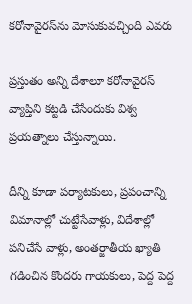కరోనావైరస్‌ను మోసుకువచ్చింది ఎవరు

ప్రస్తుతం అన్ని దేశాలూ కరోనావైరస్ వ్యాప్తిని కట్టడి చేసేందుకు విశ్వ ప్రయత్నాలు చేస్తున్నాయి.

దీన్ని కూడా పర్యాటకులు, ప్రపంచాన్ని విమానాల్లో చుట్టేసేవాళ్లు, విదేశాల్లో పనిచేసే వాళ్లు, అంతర్జాతీయ ఖ్యాతి గడించిన కొందరు గాయకులు, పెద్ద పెద్ద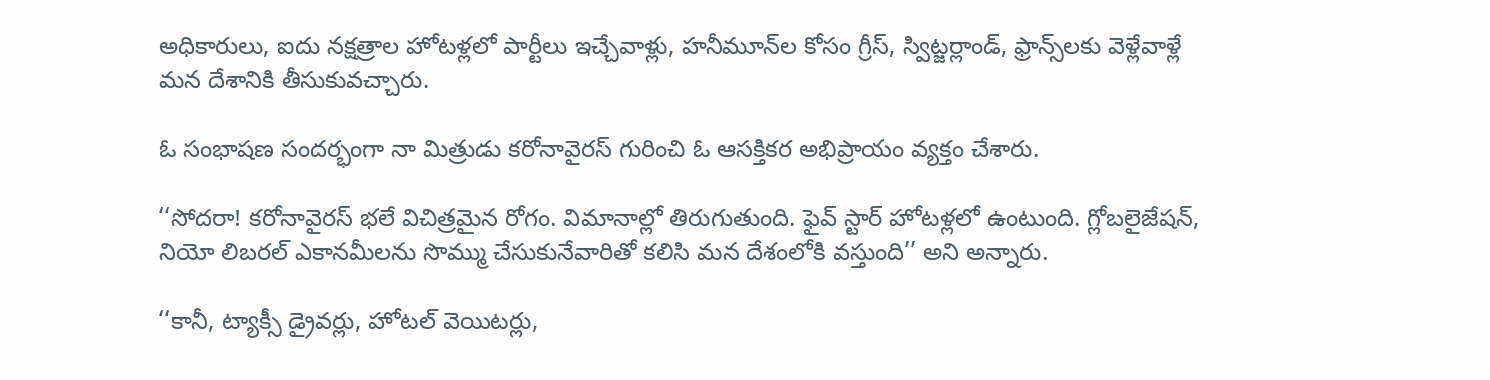అధికారులు, ఐదు నక్షత్రాల హోటళ్లలో పార్టీలు ఇచ్చేవాళ్లు, హనీమూన్‌ల కోసం గ్రీస్, స్విట్జర్లాండ్, ఫ్రాన్స్‌లకు వెళ్లేవాళ్లే మన దేశానికి తీసుకువచ్చారు.

ఓ సంభాషణ సందర్భంగా నా మిత్రుడు కరోనావైరస్ గురించి ఓ ఆసక్తికర అభిప్రాయం వ్యక్తం చేశారు.

‘‘సోదరా! కరోనావైరస్ భలే విచిత్రమైన రోగం. విమానాల్లో తిరుగుతుంది. ఫైవ్ స్టార్ హోటళ్లలో ఉంటుంది. గ్లోబలైజేషన్, నియో లిబరల్ ఎకానమీలను సొమ్ము చేసుకునేవారితో కలిసి మన దేశంలోకి వస్తుంది’’ అని అన్నారు.

‘‘కానీ, ట్యాక్సీ డ్రైవర్లు, హోటల్ వెయిటర్లు,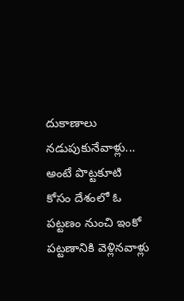దుకాణాలు నడుపుకునేవాళ్లు... అంటే పొట్టకూటి కోసం దేశంలో ఓ పట్టణం నుంచి ఇంకో పట్టణానికి వెళ్లినవాళ్లు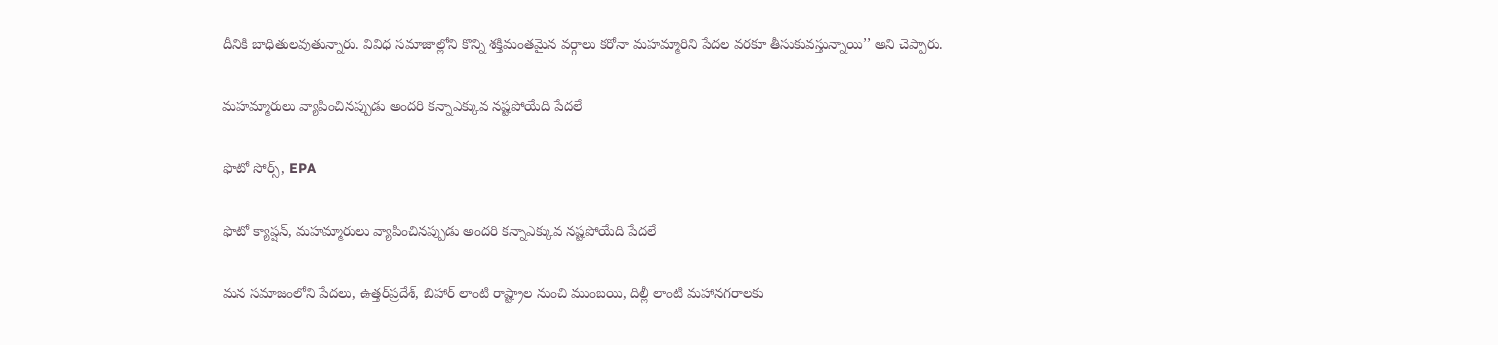దీనికి బాధితులవుతున్నారు. వివిధ సమాజాల్లోని కొన్ని శక్తిమంతమైన వర్గాలు కరోనా మహమ్మారిని పేదల వరకూ తీసుకువస్తున్నాయి’’ అని చెప్పారు.

మహమ్మారులు వ్యాపించినప్పుడు అందరి కన్నాఎక్కువ నష్టపోయేది పేదలే

ఫొటో సోర్స్, EPA

ఫొటో క్యాప్షన్, మహమ్మారులు వ్యాపించినప్పుడు అందరి కన్నాఎక్కువ నష్టపోయేది పేదలే

మన సమాజంలోని పేదలు, ఉత్తర్‌ప్రదేశ్, బిహార్ లాంటి రాష్ట్రాల నుంచి ముంబయి, దిల్లీ లాంటి మహానగరాలకు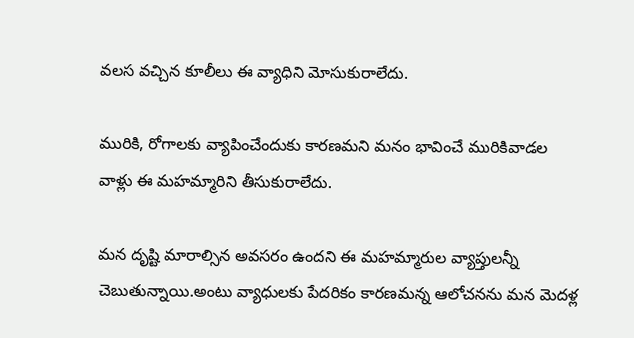వలస వచ్చిన కూలీలు ఈ వ్యాధిని మోసుకురాలేదు.

మురికి, రోగాలకు వ్యాపించేందుకు కారణమని మనం భావించే మురికివాడల వాళ్లు ఈ మహమ్మారిని తీసుకురాలేదు.

మన దృష్టి మారాల్సిన అవసరం ఉందని ఈ మహమ్మారుల వ్యాప్తులన్నీ చెబుతున్నాయి.అంటు వ్యాధులకు పేదరికం కారణమన్న ఆలోచనను మన మెదళ్ల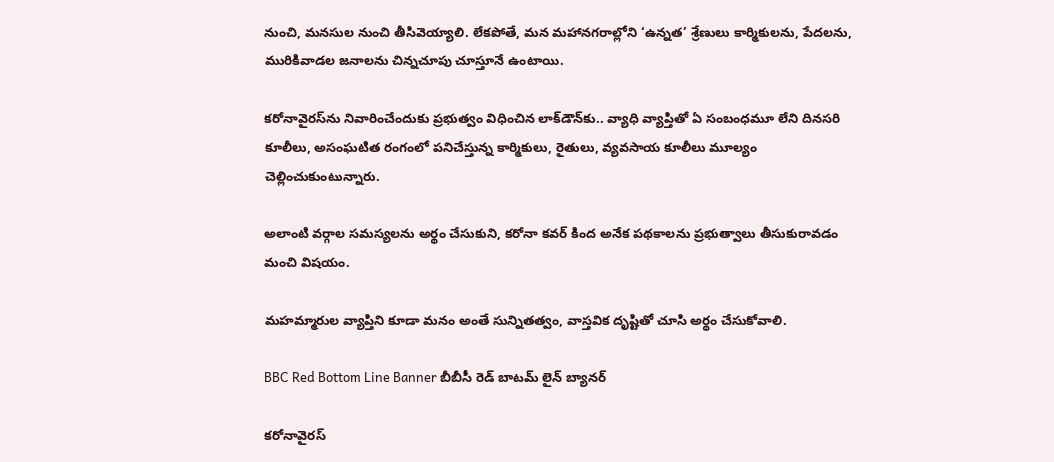నుంచి, మనసుల నుంచి తీసివెయ్యాలి. లేకపోతే, మన మహానగరాల్లోని ‘ఉన్నత’ శ్రేణులు కార్మికులను, పేదలను, మురికివాడల జనాలను చిన్నచూపు చూస్తూనే ఉంటాయి.

కరోనావైరస్‌ను నివారించేందుకు ప్రభుత్వం విధించిన లాక్‌డౌన్‌కు.. వ్యాధి వ్యాప్తితో ఏ సంబంధమూ లేని దినసరి కూలీలు, అసంఘటిత రంగంలో పనిచేస్తున్న కార్మికులు, రైతులు, వ్యవసాయ కూలీలు మూల్యం చెల్లించుకుంటున్నారు.

అలాంటి వర్గాల సమస్యలను అర్థం చేసుకుని, కరోనా కవర్ కింద అనేక పథకాలను ప్రభుత్వాలు తీసుకురావడం మంచి విషయం.

మహమ్మారుల వ్యాప్తిని కూడా మనం అంతే సున్నితత్వం, వాస్తవిక దృష్టితో చూసి అర్థం చేసుకోవాలి.

BBC Red Bottom Line Banner బీబీసీ రెడ్ బాటమ్ లైన్ బ్యానర్

కరోనావైరస్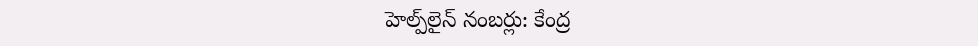హెల్ప్‌లైన్ నంబర్లు: కేంద్ర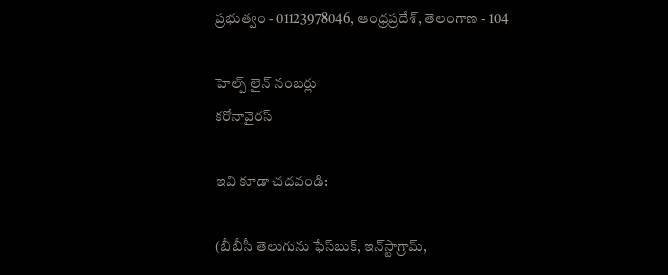ప్రభుత్వం - 01123978046, ఆంధ్రప్రదేశ్, తెలంగాణ - 104

హెల్ప్ లైన్ నంబర్లు
కరోనావైరస్

ఇవి కూడా చదవండి:

(బీబీసీ తెలుగును ఫేస్‌బుక్, ఇన్‌స్టాగ్రామ్‌,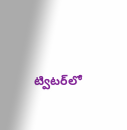ట్విటర్‌లో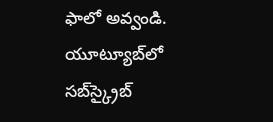ఫాలో అవ్వండి. యూట్యూబ్‌లో సబ్‌స్క్రైబ్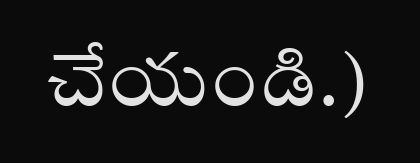చేయండి.)